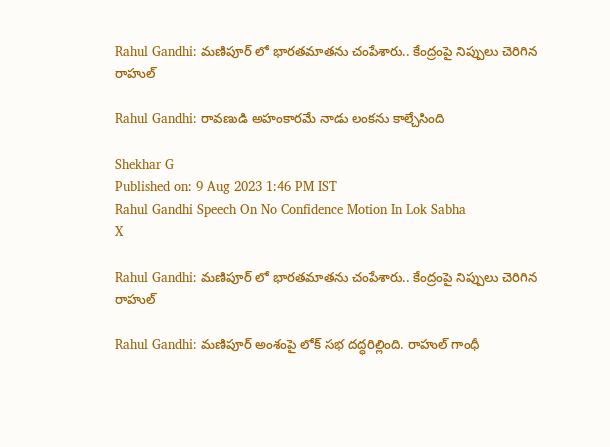Rahul Gandhi: మణిపూర్ లో భారతమాతను చంపేశారు.. కేంద్రంపై నిప్పులు చెరిగిన రాహుల్

Rahul Gandhi: రావణుడి అహంకారమే నాడు లంకను కాల్చేసింది

Shekhar G
Published on: 9 Aug 2023 1:46 PM IST
Rahul Gandhi Speech On No Confidence Motion In Lok Sabha
X

Rahul Gandhi: మణిపూర్ లో భారతమాతను చంపేశారు.. కేంద్రంపై నిప్పులు చెరిగిన రాహుల్

Rahul Gandhi: మణిపూర్ అంశంపై లోక్ సభ దద్ధరిల్లింది. రాహుల్ గాంధీ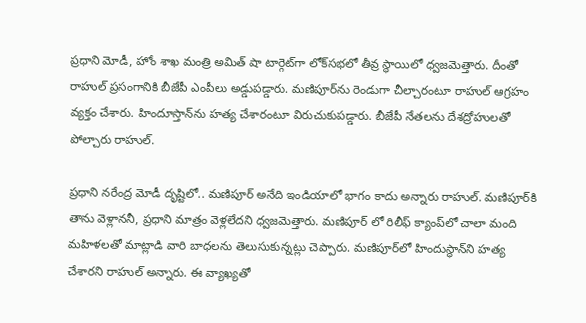ప్రధాని మోడీ, హోం శాఖ మంత్రి అమిత్ షా టార్గెట్‌గా లోక్‌సభలో తీవ్ర స్థాయిలో ధ్వజమెత్తారు. దీంతో రాహుల్ ప్రసంగానికి బీజేపీ ఎంపీలు అడ్డుపడ్డారు. మణిపూర్‌ను రెండుగా చీల్చారంటూ రాహుల్ ఆగ్రహం వ్యక్తం చేశారు. హిందూస్తాన్‌ను హత్య చేశారంటూ విరుచుకుపడ్డారు. బీజేపీ నేతలను దేశద్రోహులతో పోల్చారు రాహుల్.

ప్రధాని నరేంద్ర మోడీ దృష్టిలో.. మణిపూర్ అనేది ఇండియాలో భాగం కాదు అన్నారు రాహుల్. మణిపూర్‌కి తాను వెళ్లాననీ, ప్రధాని మాత్రం వెళ్లలేదని ధ్వజమెత్తారు. మణిపూర్ ‌లో రిలీఫ్ క్యాంప్‌లో చాలా మంది మహిళలతో మాట్లాడి వారి బాధలను తెలుసుకున్నట్లు చెప్పారు. మణిపూర్‌లో హిందుస్థాన్‌ని హత్య చేశారని రాహుల్ అన్నారు. ఈ వ్యాఖ్యతో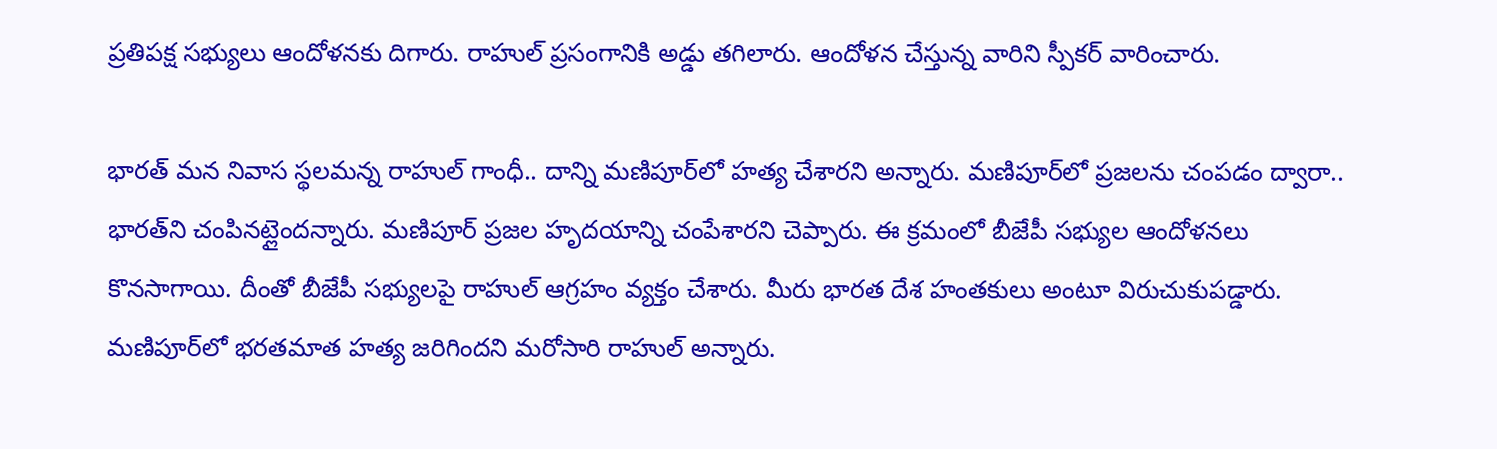ప్రతిపక్ష సభ్యులు ఆందోళనకు దిగారు. రాహుల్ ప్రసంగానికి అడ్డు తగిలారు. ఆందోళన చేస్తున్న వారిని స్పీకర్ వారించారు.

భారత్ మన నివాస స్థలమన్న రాహుల్ గాంధీ.. దాన్ని మణిపూర్‌లో హత్య చేశారని అన్నారు. మణిపూర్‌లో ప్రజలను చంపడం ద్వారా.. భారత్‌ని చంపినట్లైందన్నారు. మణిపూర్ ప్రజల హృదయాన్ని చంపేశారని చెప్పారు. ఈ క్రమంలో బీజేపీ సభ్యుల ఆందోళనలు కొనసాగాయి. దీంతో బీజేపీ సభ్యులపై రాహుల్ ఆగ్రహం వ్యక్తం చేశారు. మీరు భారత దేశ హంతకులు అంటూ విరుచుకుపడ్డారు. మణిపూర్‌లో భరతమాత హత్య జరిగిందని మరోసారి రాహుల్ అన్నారు.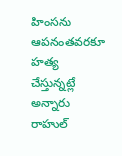హింసను ఆపనంతవరకూ హత్య చేస్తున్నట్లే అన్నారు రాహుల్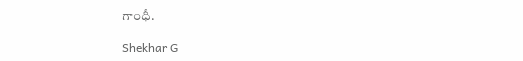గాంధీ.

Shekhar G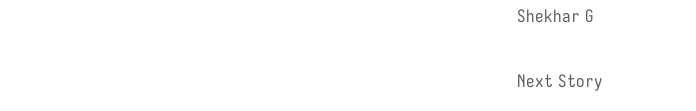Shekhar G

Next Story